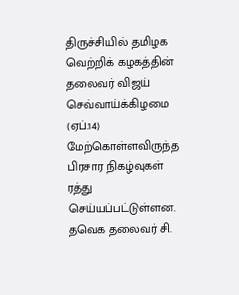திருச்சியில் தமிழக வெற்றிக் கழகத்தின் தலைவர் விஜய் செவ்வாய்க்கிழமை (ஏப்.14) மேற்கொள்ளவிருந்த பிரசார நிகழ்வுகள் ரத்து செய்யப்பட்டுள்ளன.
தவெக தலைவர் சி.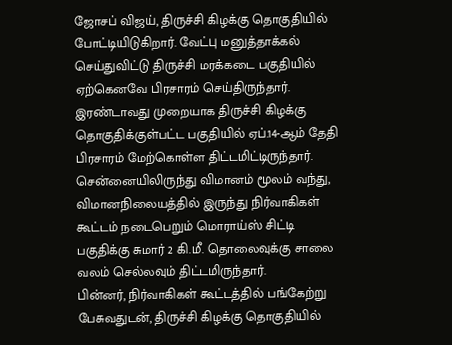ஜோசப் விஜய், திருச்சி கிழக்கு தொகுதியில் போட்டியிடுகிறார். வேட்பு மனுத்தாக்கல் செய்துவிட்டு திருச்சி மரக்கடை பகுதியில் ஏற்கெனவே பிரசாரம் செய்திருந்தார். இரண்டாவது முறையாக திருச்சி கிழக்கு தொகுதிக்குள்பட்ட பகுதியில் ஏப்.14-ஆம் தேதி பிரசாரம் மேற்கொள்ள திட்டமிட்டிருந்தார்.
சென்னையிலிருந்து விமானம் மூலம் வந்து, விமானநிலையத்தில் இருந்து நிர்வாகிகள் கூட்டம் நடைபெறும் மொராய்ஸ் சிட்டி பகுதிக்கு சுமார் 2 கி.மீ. தொலைவுக்கு சாலை வலம் செல்லவும் திட்டமிருந்தார்.
பின்னர், நிர்வாகிகள் கூட்டத்தில் பங்கேற்று பேசுவதுடன், திருச்சி கிழக்கு தொகுதியில்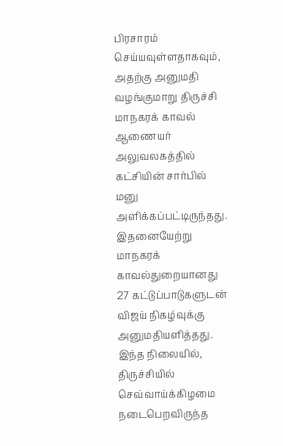பிரசாரம் செய்யவுள்ளதாகவும், அதற்கு அனுமதி வழங்குமாறு திருச்சி மாநகரக் காவல் ஆணையர் அலுவலகத்தில் கட்சியின் சார்பில் மனு அளிக்கப்பட்டிருந்தது. இதனையேற்று மாநகரக் காவல்துறையானது 27 கட்டுப்பாடுகளுடன் விஜய் நிகழ்வுக்கு அனுமதியளித்தது.
இந்த நிலையில், திருச்சியில் செவ்வாய்க்கிழமை நடைபெறவிருந்த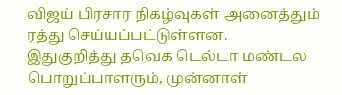விஜய் பிரசார நிகழ்வுகள் அனைத்தும் ரத்து செய்யப்பட்டுள்ளன.
இதுகுறித்து தவெக டெல்டா மண்டல பொறுப்பாளரும், முன்னாள்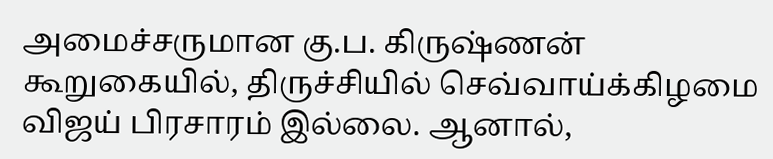அமைச்சருமான கு.ப. கிருஷ்ணன் கூறுகையில், திருச்சியில் செவ்வாய்க்கிழமை விஜய் பிரசாரம் இல்லை. ஆனால்,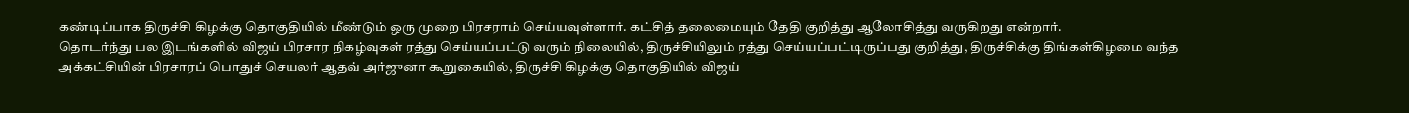கண்டிப்பாக திருச்சி கிழக்கு தொகுதியில் மீண்டும் ஒரு முறை பிரசராம் செய்யவுள்ளார். கட்சித் தலைமையும் தேதி குறித்து ஆலோசித்து வருகிறது என்றார்.
தொடர்ந்து பல இடங்களில் விஜய் பிரசார நிகழ்வுகள் ரத்து செய்யப்பட்டு வரும் நிலையில், திருச்சியிலும் ரத்து செய்யப்பட்டிருப்பது குறித்து, திருச்சிக்கு திங்கள்கிழமை வந்த அக்கட்சியின் பிரசாரப் பொதுச் செயலர் ஆதவ் அர்ஜுனா கூறுகையில், திருச்சி கிழக்கு தொகுதியில் விஜய்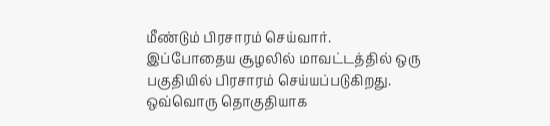மீண்டும் பிரசாரம் செய்வார்.
இப்போதைய சூழலில் மாவட்டத்தில் ஒரு பகுதியில் பிரசாரம் செய்யப்படுகிறது. ஒவ்வொரு தொகுதியாக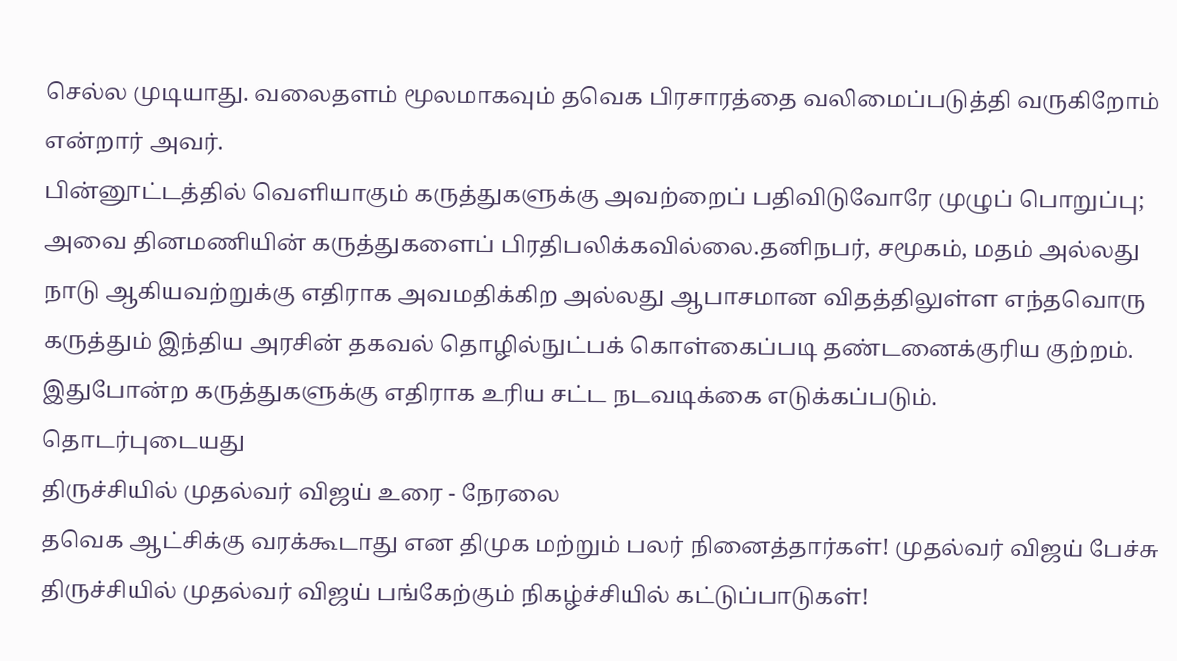செல்ல முடியாது. வலைதளம் மூலமாகவும் தவெக பிரசாரத்தை வலிமைப்படுத்தி வருகிறோம் என்றார் அவர்.
பின்னூட்டத்தில் வெளியாகும் கருத்துகளுக்கு அவற்றைப் பதிவிடுவோரே முழுப் பொறுப்பு; அவை தினமணியின் கருத்துகளைப் பிரதிபலிக்கவில்லை.தனிநபர், சமூகம், மதம் அல்லது நாடு ஆகியவற்றுக்கு எதிராக அவமதிக்கிற அல்லது ஆபாசமான விதத்திலுள்ள எந்தவொரு கருத்தும் இந்திய அரசின் தகவல் தொழில்நுட்பக் கொள்கைப்படி தண்டனைக்குரிய குற்றம். இதுபோன்ற கருத்துகளுக்கு எதிராக உரிய சட்ட நடவடிக்கை எடுக்கப்படும்.
தொடர்புடையது
திருச்சியில் முதல்வர் விஜய் உரை - நேரலை
தவெக ஆட்சிக்கு வரக்கூடாது என திமுக மற்றும் பலர் நினைத்தார்கள்! முதல்வர் விஜய் பேச்சு
திருச்சியில் முதல்வர் விஜய் பங்கேற்கும் நிகழ்ச்சியில் கட்டுப்பாடுகள்!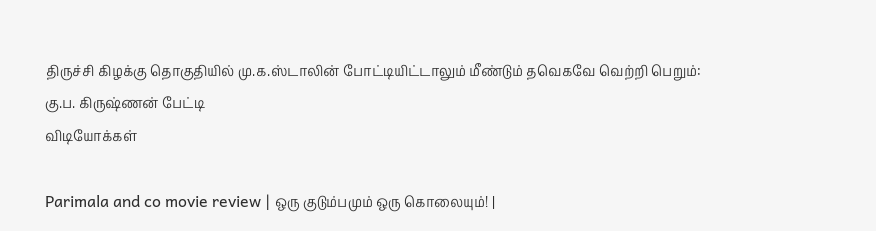திருச்சி கிழக்கு தொகுதியில் மு.க.ஸ்டாலின் போட்டியிட்டாலும் மீண்டும் தவெகவே வெற்றி பெறும்: கு.ப. கிருஷ்ணன் பேட்டி
விடியோக்கள்

Parimala and co movie review | ஒரு குடும்பமும் ஒரு கொலையும்! |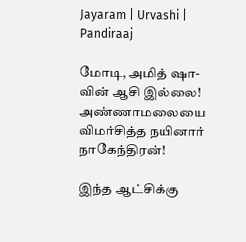Jayaram | Urvashi | Pandiraaj

மோடி, அமித் ஷா-வின் ஆசி இல்லை! அண்ணாமலையை விமர்சித்த நயினார் நாகேந்திரன்!

இந்த ஆட்சிக்கு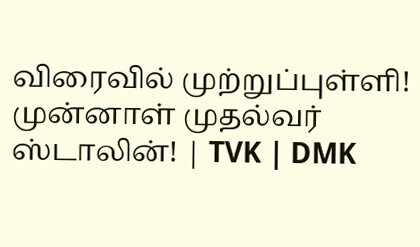விரைவில் முற்றுப்புள்ளி! முன்னாள் முதல்வர் ஸ்டாலின்! | TVK | DMK